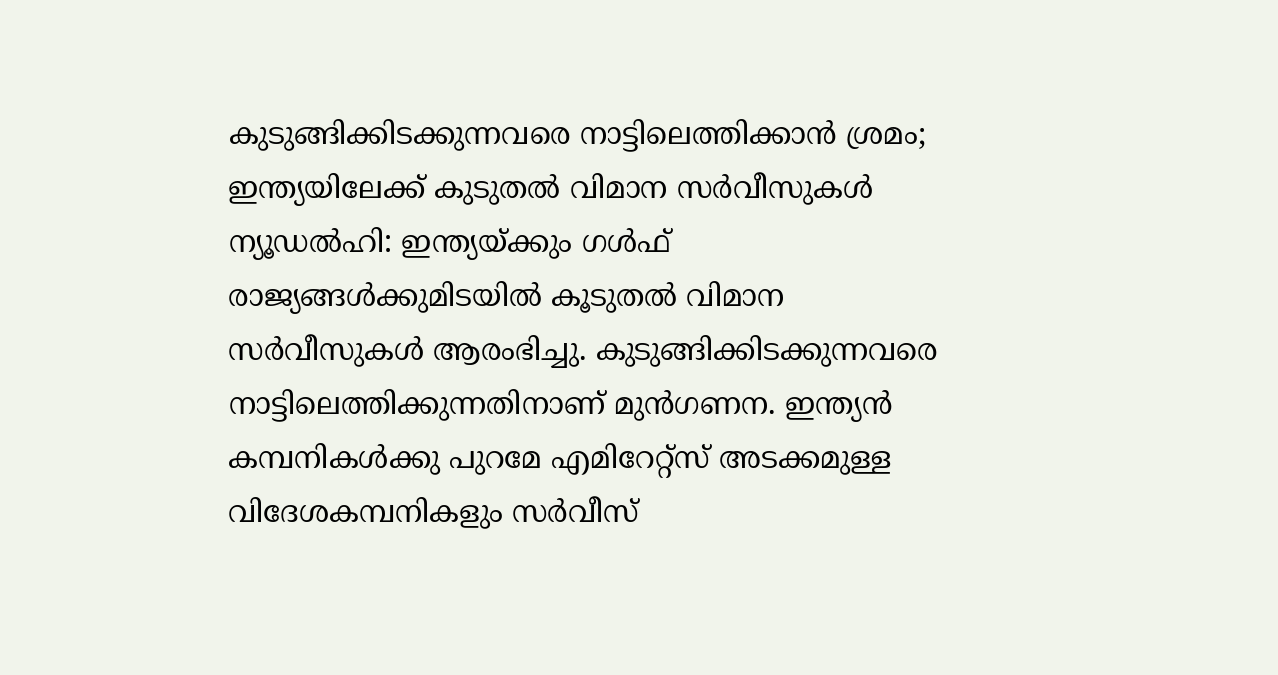കുടുങ്ങിക്കിടക്കുന്നവരെ നാട്ടിലെത്തിക്കാൻ ശ്രമം; ഇന്ത്യയിലേക്ക് കുടുതൽ വിമാന സർവീസുകൾ
ന്യൂഡൽഹി: ഇന്ത്യയ്ക്കും ഗൾഫ് രാജ്യങ്ങൾക്കുമിടയിൽ കൂടുതൽ വിമാന സർവീസുകൾ ആരംഭിച്ചു. കുടുങ്ങിക്കിടക്കുന്നവരെ നാട്ടിലെത്തിക്കുന്നതിനാണ് മുൻഗണന. ഇന്ത്യൻ കമ്പനികൾക്കു പുറമേ എമിറേറ്റ്സ് അടക്കമുള്ള വിദേശകമ്പനികളും സർവീസ്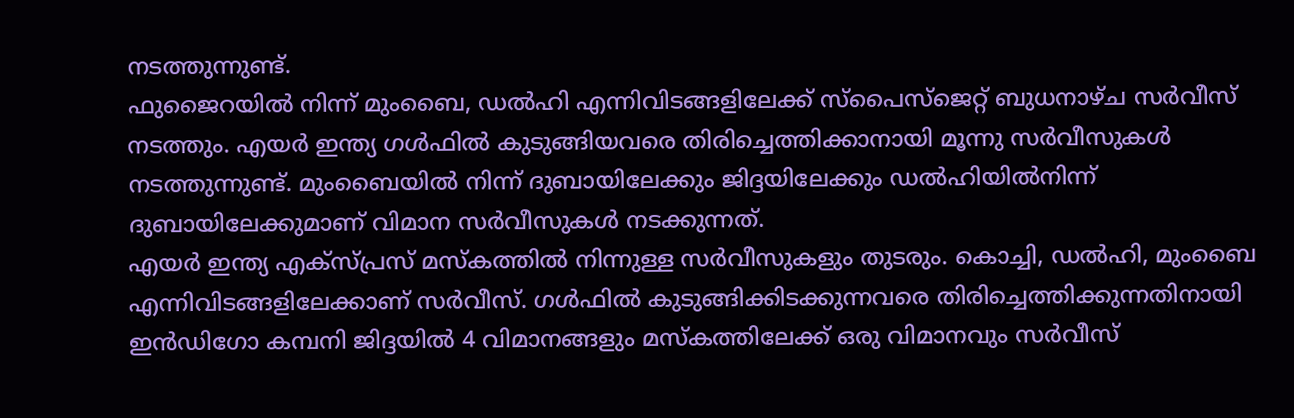നടത്തുന്നുണ്ട്.
ഫുജൈറയിൽ നിന്ന് മുംബൈ, ഡൽഹി എന്നിവിടങ്ങളിലേക്ക് സ്പൈസ്ജെറ്റ് ബുധനാഴ്ച സർവീസ് നടത്തും. എയർ ഇന്ത്യ ഗൾഫിൽ കുടുങ്ങിയവരെ തിരിച്ചെത്തിക്കാനായി മൂന്നു സർവീസുകൾ നടത്തുന്നുണ്ട്. മുംബൈയിൽ നിന്ന് ദുബായിലേക്കും ജിദ്ദയിലേക്കും ഡൽഹിയിൽനിന്ന് ദുബായിലേക്കുമാണ് വിമാന സർവീസുകൾ നടക്കുന്നത്.
എയർ ഇന്ത്യ എക്സ്പ്രസ് മസ്കത്തിൽ നിന്നുള്ള സർവീസുകളും തുടരും. കൊച്ചി, ഡൽഹി, മുംബൈ എന്നിവിടങ്ങളിലേക്കാണ് സർവീസ്. ഗൾഫിൽ കുടുങ്ങിക്കിടക്കുന്നവരെ തിരിച്ചെത്തിക്കുന്നതിനായി ഇൻഡിഗോ കമ്പനി ജിദ്ദയിൽ 4 വിമാനങ്ങളും മസ്കത്തിലേക്ക് ഒരു വിമാനവും സർവീസ്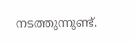നടത്തുന്നുണ്ട്.